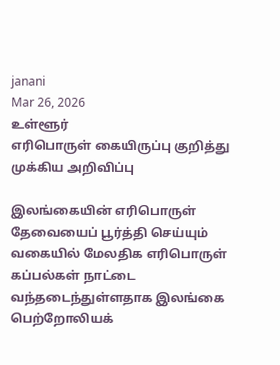janani
Mar 26, 2026
உள்ளூர்
எரிபொருள் கையிருப்பு குறித்து முக்கிய அறிவிப்பு

இலங்கையின் எரிபொருள் தேவையைப் பூர்த்தி செய்யும் வகையில் மேலதிக எரிபொருள் கப்பல்கள் நாட்டை வந்தடைந்துள்ளதாக இலங்கை பெற்றோலியக்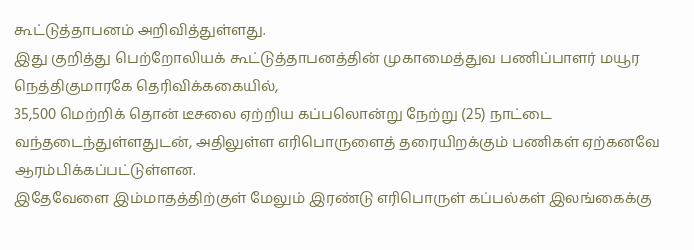கூட்டுத்தாபனம் அறிவித்துள்ளது.
இது குறித்து பெற்றோலியக் கூட்டுத்தாபனத்தின் முகாமைத்துவ பணிப்பாளர் மயூர நெத்திகுமாரகே தெரிவிக்ககையில்,
35,500 மெற்றிக் தொன் டீசலை ஏற்றிய கப்பலொன்று நேற்று (25) நாட்டை வந்தடைந்துள்ளதுடன், அதிலுள்ள எரிபொருளைத் தரையிறக்கும் பணிகள் ஏற்கனவே ஆரம்பிக்கப்பட்டுள்ளன.
இதேவேளை இம்மாதத்திற்குள் மேலும் இரண்டு எரிபொருள் கப்பல்கள் இலங்கைக்கு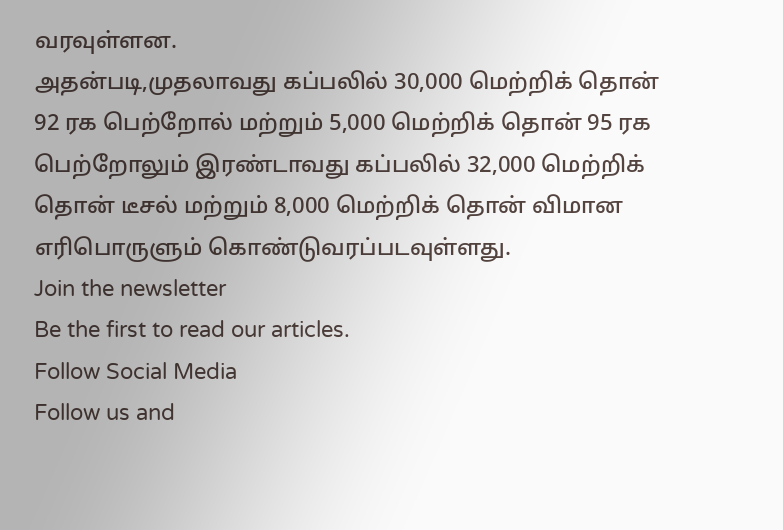வரவுள்ளன.
அதன்படி,முதலாவது கப்பலில் 30,000 மெற்றிக் தொன் 92 ரக பெற்றோல் மற்றும் 5,000 மெற்றிக் தொன் 95 ரக பெற்றோலும் இரண்டாவது கப்பலில் 32,000 மெற்றிக் தொன் டீசல் மற்றும் 8,000 மெற்றிக் தொன் விமான எரிபொருளும் கொண்டுவரப்படவுள்ளது.
Join the newsletter
Be the first to read our articles.
Follow Social Media
Follow us and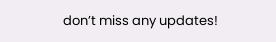don’t miss any updates!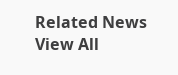Related News
View All